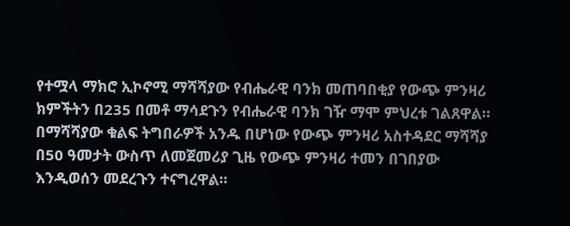የተሟላ ማክሮ ኢኮኖሚ ማሻሻያው የብሔራዊ ባንክ መጠባበቂያ የውጭ ምንዛሪ ክምችትን በ235 በመቶ ማሳደጉን የብሔራዊ ባንክ ገዥ ማሞ ምህረቱ ገልጸዋል።
በማሻሻያው ቁልፍ ትግበራዎች አንዱ በሆነው የውጭ ምንዛሪ አስተዳደር ማሻሻያ በ50 ዓመታት ውስጥ ለመጀመሪያ ጊዜ የውጭ ምንዛሪ ተመን በገበያው እንዲወሰን መደረጉን ተናግረዋል።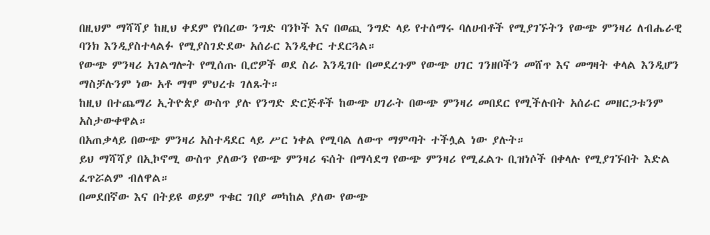በዚህም ማሻሻያ ከዚህ ቀደም የነበረው ንግድ ባንኮች እና በወጪ ንግድ ላይ የተሰማሩ ባለሀብቶች የሚያገኙትን የውጭ ምንዛሪ ለብሔራዊ ባንክ እንዲያስተላልፉ የሚያስገድደው አሰራር እንዲቀር ተደርጓል።
የውጭ ምንዛሪ አገልግሎት የሚሰጡ ቢሮዎች ወደ ስራ እንዲገቡ በመደረጉም የውጭ ሀገር ገንዘቦችን መሸጥ እና መግዛት ቀላል እንዲሆን ማስቻሉንም ነው አቶ ማሞ ምህረቱ ገለጹት።
ከዚህ በተጨማሪ ኢትዮጵያ ውስጥ ያሉ የንግድ ድርጅቶች ከውጭ ሀገራት በውጭ ምንዛሪ መበደር የሚችሉበት አሰራር መዘርጋቱንም አስታውቀዋል።
በአጠቃላይ በውጭ ምንዛሪ አስተዳደር ላይ ሥር ነቀል የሚባል ለውጥ ማምጣት ተችሏል ነው ያሉት።
ይህ ማሻሻያ በኢኮኖሚ ውስጥ ያለውን የውጭ ምንዛሪ ፍሰት በማሳደግ የውጭ ምንዛሪ የሚፈልጉ ቢዝነሶች በቀላሉ የሚያገኙበት እድል ፈጥሯልም ብለዋል።
በመደበኛው እና በትይዩ ወይም ጥቁር ገበያ መካከል ያለው የውጭ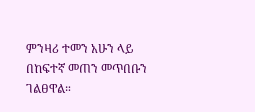ምንዛሪ ተመን አሁን ላይ በከፍተኛ መጠን መጥበቡን ገልፀዋል።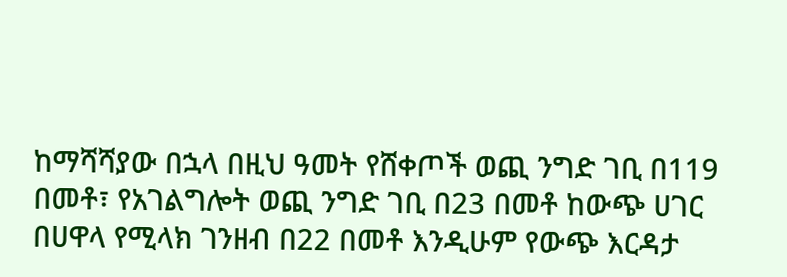ከማሻሻያው በኋላ በዚህ ዓመት የሸቀጦች ወጪ ንግድ ገቢ በ119 በመቶ፣ የአገልግሎት ወጪ ንግድ ገቢ በ23 በመቶ ከውጭ ሀገር በሀዋላ የሚላክ ገንዘብ በ22 በመቶ እንዲሁም የውጭ እርዳታ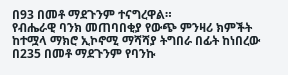በ93 በመቶ ማደጉንም ተናግረዋል።
የብሔራዊ ባንክ መጠባበቂያ የውጭ ምንዛሪ ክምችት ከተሟላ ማክሮ ኢኮኖሚ ማሻሻያ ትግበራ በፊት ከነበረው በ235 በመቶ ማደጉንም የባንኩ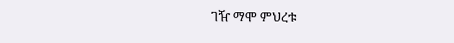ገዥ ማሞ ምህረቱ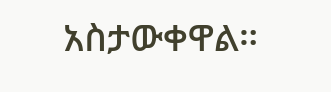አስታውቀዋል።